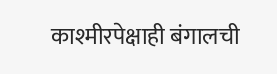काश्मीरपेक्षाही बंगालची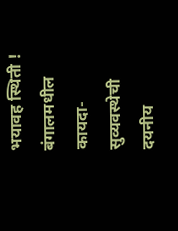भयावह स्थिती !
बंगालमधील कायदा-सुव्यवस्थेची दयनीय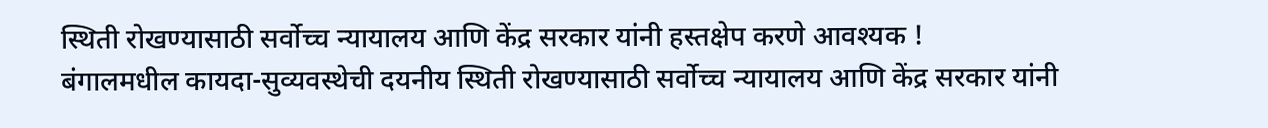स्थिती रोखण्यासाठी सर्वोच्च न्यायालय आणि केंद्र सरकार यांनी हस्तक्षेप करणे आवश्यक !
बंगालमधील कायदा-सुव्यवस्थेची दयनीय स्थिती रोखण्यासाठी सर्वोच्च न्यायालय आणि केंद्र सरकार यांनी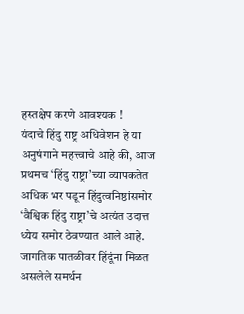हस्तक्षेप करणे आवश्यक !
यंदाचे हिंदु राष्ट्र अधिवेशन हे या अनुषंगाने महत्त्वाचे आहे की, आज प्रथमच ‘हिंदु राष्ट्रा’च्या व्यापकतेत अधिक भर पडून हिंदुत्वनिष्ठांसमोर ‘वैश्विक हिंदु राष्ट्रा’चे अत्यंत उदात्त ध्येय समोर ठेवण्यात आले आहे.
जागतिक पातळीवर हिंदूंना मिळत असलेले समर्थन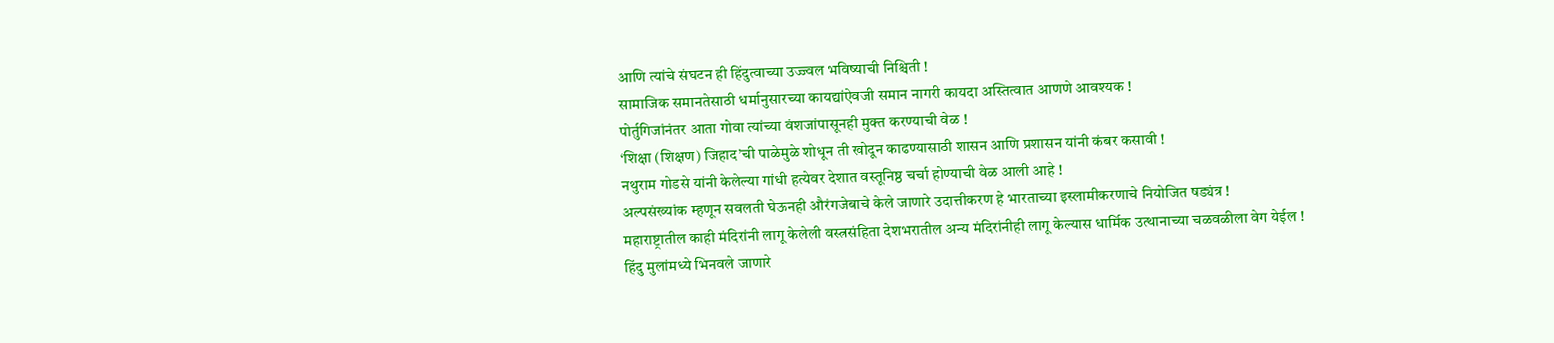आणि त्यांचे संघटन ही हिंदुत्वाच्या उज्ज्वल भविष्याची निश्चिती !
सामाजिक समानतेसाठी धर्मानुसारच्या कायद्यांऐवजी समान नागरी कायदा अस्तित्वात आणणे आवश्यक !
पोर्तुगिजांनंतर आता गोवा त्यांच्या वंशजांपासूनही मुक्त करण्याची वेळ !
‘शिक्षा (शिक्षण) जिहाद’ची पाळेमुळे शोधून ती खोदून काढण्यासाठी शासन आणि प्रशासन यांनी कंबर कसावी !
नथुराम गोडसे यांनी केलेल्या गांधी हत्येवर देशात वस्तूनिष्ठ चर्चा होण्याची वेळ आली आहे !
अल्पसंख्यांक म्हणून सवलती घेऊनही औरंगजेबाचे केले जाणारे उदात्तीकरण हे भारताच्या इस्लामीकरणाचे नियोजित षड्यंत्र !
महाराष्ट्रातील काही मंदिरांनी लागू केलेली वस्त्रसंहिता देशभरातील अन्य मंदिरांनीही लागू केल्यास धार्मिक उत्थानाच्या चळवळीला वेग येईल !
हिंदु मुलांमध्ये भिनवले जाणारे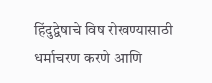हिंदुद्वेषाचे विष रोखण्यासाठी धर्माचरण करणे आणि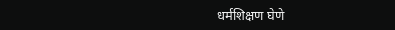धर्मशिक्षण घेणे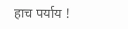हाच पर्याय !